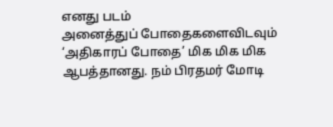எனது படம்
அனைத்துப் போதைகளைவிடவும் ‘அதிகாரப் போதை’ மிக மிக மிக ஆபத்தானது. நம் பிரதமர் மோடி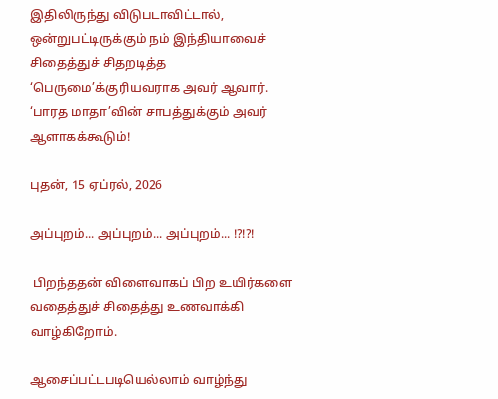இதிலிருந்து விடுபடாவிட்டால், ஒன்றுபட்டிருக்கும் நம் இந்தியாவைச் சிதைத்துச் சிதறடித்த ‘பெருமை’க்குரியவராக அவர் ஆவார். ‘பாரத மாதா’வின் சாபத்துக்கும் அவர் ஆளாகக்கூடும்!

புதன், 15 ஏப்ரல், 2026

அப்புறம்... அப்புறம்... அப்புறம்... !?!?!

 பிறந்ததன் விளைவாகப் பிற உயிர்களை வதைத்துச் சிதைத்து உணவாக்கி வாழ்கிறோம்.

ஆசைப்பட்டபடியெல்லாம் வாழ்ந்து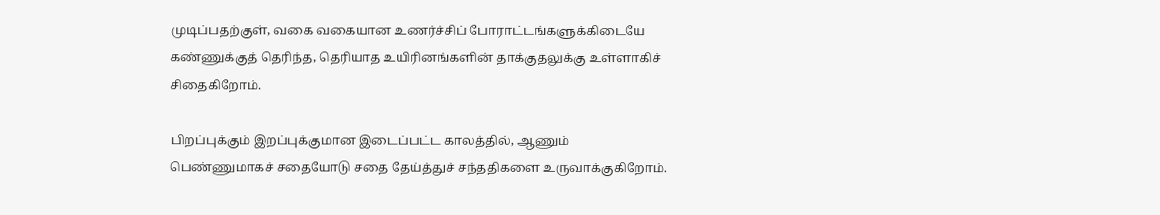முடிப்பதற்குள், வகை வகையான உணர்ச்சிப் போராட்டங்களுக்கிடையே கண்ணுக்குத் தெரிந்த, தெரியாத உயிரினங்களின் தாக்குதலுக்கு உள்ளாகிச் சிதைகிறோம்.

பிறப்புக்கும் இறப்புக்குமான இடைப்பட்ட காலத்தில், ஆணும் பெண்ணுமாகச் சதையோடு சதை தேய்த்துச் சந்ததிகளை உருவாக்குகிறோம்.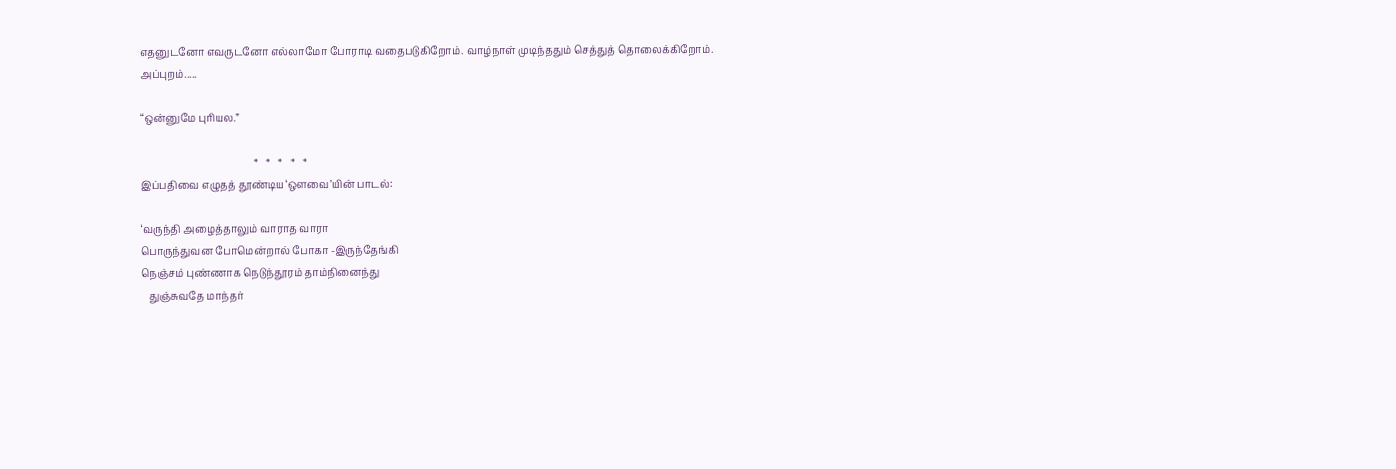எதனுடனோ எவருடனோ எல்லாமோ போராடி வதைபடுகிறோம். வாழ்நாள் முடிந்ததும் செத்துத் தொலைக்கிறோம்.
அப்புறம்.....

“ஒன்னுமே புரியல.”

                                             *   *   *   *   *
இப்பதிவை எழுதத் தூண்டிய ‘ஔவை’யின் பாடல்:

‘வருந்தி அழைத்தாலும் வாராத வாரா
பொருந்துவன போமென்றால் போகா -இருந்தேங்கி
நெஞ்சம் புண்ணாக நெடுந்தூரம் தாம்நினைந்து
   துஞ்சுவதே மாந்தர்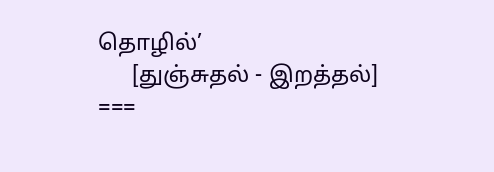தொழில்’
      [துஞ்சுதல் - இறத்தல்]
===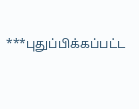***புதுப்பிக்கப்பட்ட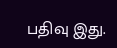பதிவு இது.